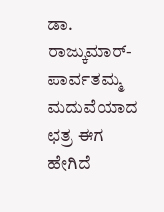ಡಾ. ರಾಜ್ಕುಮಾರ್- ಪಾರ್ವತಮ್ಮ ಮದುವೆಯಾದ ಛತ್ರ ಈಗ ಹೇಗಿದೆ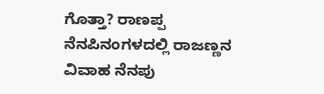ಗೊತ್ತಾ? ರಾಣಪ್ಪ ನೆನಪಿನಂಗಳದಲ್ಲಿ ರಾಜಣ್ಣನ ವಿವಾಹ ನೆನಪು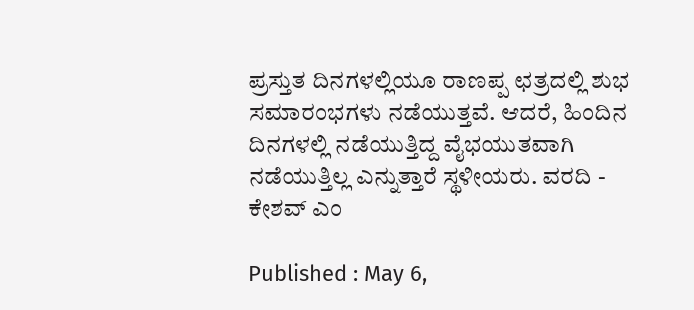ಪ್ರಸ್ತುತ ದಿನಗಳಲ್ಲಿಯೂ ರಾಣಪ್ಪ ಛತ್ರದಲ್ಲಿ ಶುಭ ಸಮಾರಂಭಗಳು ನಡೆಯುತ್ತವೆ. ಆದರೆ, ಹಿಂದಿನ ದಿನಗಳಲ್ಲಿ ನಡೆಯುತ್ತಿದ್ದ ವೈಭಯುತವಾಗಿ ನಡೆಯುತ್ತಿಲ್ಲ ಎನ್ನುತ್ತಾರೆ ಸ್ಥಳೀಯರು. ವರದಿ - ಕೇಶವ್ ಎಂ

Published : May 6,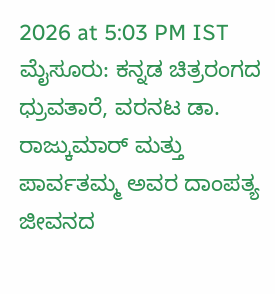2026 at 5:03 PM IST
ಮೈಸೂರು: ಕನ್ನಡ ಚಿತ್ರರಂಗದ ಧ್ರುವತಾರೆ, ವರನಟ ಡಾ. ರಾಜ್ಕುಮಾರ್ ಮತ್ತು ಪಾರ್ವತಮ್ಮ ಅವರ ದಾಂಪತ್ಯ ಜೀವನದ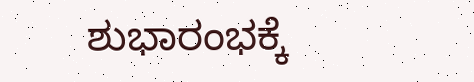ಶುಭಾರಂಭಕ್ಕೆ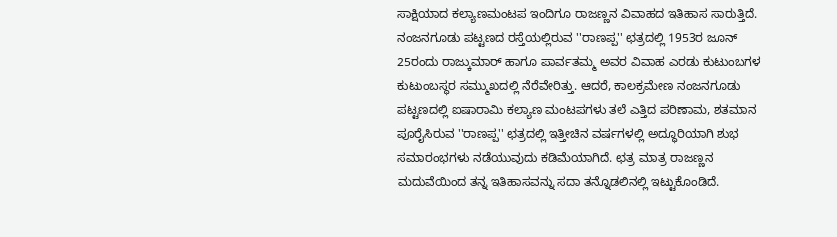ಸಾಕ್ಷಿಯಾದ ಕಲ್ಯಾಣಮಂಟಪ ಇಂದಿಗೂ ರಾಜಣ್ಣನ ವಿವಾಹದ ಇತಿಹಾಸ ಸಾರುತ್ತಿದೆ.
ನಂಜನಗೂಡು ಪಟ್ಟಣದ ರಸ್ತೆಯಲ್ಲಿರುವ ''ರಾಣಪ್ಪ'' ಛತ್ರದಲ್ಲಿ 1953ರ ಜೂನ್ 25ರಂದು ರಾಜ್ಕುಮಾರ್ ಹಾಗೂ ಪಾರ್ವತಮ್ಮ ಅವರ ವಿವಾಹ ಎರಡು ಕುಟುಂಬಗಳ ಕುಟುಂಬಸ್ಥರ ಸಮ್ಮುಖದಲ್ಲಿ ನೆರೆವೇರಿತ್ತು. ಆದರೆ, ಕಾಲಕ್ರಮೇಣ ನಂಜನಗೂಡು ಪಟ್ಟಣದಲ್ಲಿ ಐಷಾರಾಮಿ ಕಲ್ಯಾಣ ಮಂಟಪಗಳು ತಲೆ ಎತ್ತಿದ ಪರಿಣಾಮ, ಶತಮಾನ ಪೂರೈಸಿರುವ ''ರಾಣಪ್ಪ'' ಛತ್ರದಲ್ಲಿ ಇತ್ತೀಚಿನ ವರ್ಷಗಳಲ್ಲಿ ಅದ್ಧೂರಿಯಾಗಿ ಶುಭ ಸಮಾರಂಭಗಳು ನಡೆಯುವುದು ಕಡಿಮೆಯಾಗಿದೆ. ಛತ್ರ ಮಾತ್ರ ರಾಜಣ್ಣನ ಮದುವೆಯಿಂದ ತನ್ನ ಇತಿಹಾಸವನ್ನು ಸದಾ ತನ್ನೊಡಲಿನಲ್ಲಿ ಇಟ್ಟುಕೊಂಡಿದೆ.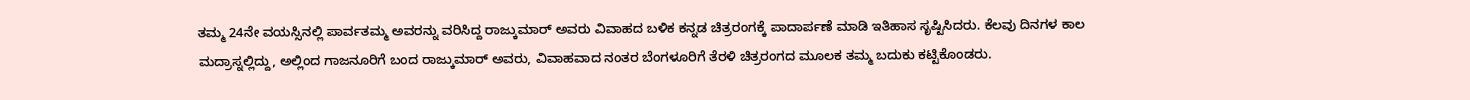ತಮ್ಮ 24ನೇ ವಯಸ್ಸಿನಲ್ಲಿ ಪಾರ್ವತಮ್ಮ ಅವರನ್ನು ವರಿಸಿದ್ದ ರಾಜ್ಕುಮಾರ್ ಅವರು ವಿವಾಹದ ಬಳಿಕ ಕನ್ನಡ ಚಿತ್ರರಂಗಕ್ಕೆ ಪಾದಾರ್ಪಣೆ ಮಾಡಿ ಇತಿಹಾಸ ಸೃಷ್ಟಿಸಿದರು. ಕೆಲವು ದಿನಗಳ ಕಾಲ ಮದ್ರಾಸ್ನಲ್ಲಿದ್ದು, ಅಲ್ಲಿಂದ ಗಾಜನೂರಿಗೆ ಬಂದ ರಾಜ್ಕುಮಾರ್ ಅವರು, ವಿವಾಹವಾದ ನಂತರ ಬೆಂಗಳೂರಿಗೆ ತೆರಳಿ ಚಿತ್ರರಂಗದ ಮೂಲಕ ತಮ್ಮ ಬದುಕು ಕಟ್ಟಿಕೊಂಡರು.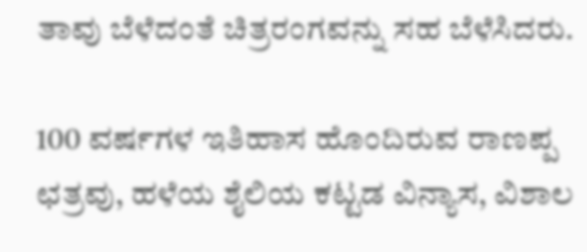ತಾವು ಬೆಳೆದಂತೆ ಚಿತ್ರರಂಗವನ್ನು ಸಹ ಬೆಳೆಸಿದರು.

100 ವರ್ಷಗಳ ಇತಿಹಾಸ ಹೊಂದಿರುವ ರಾಣಪ್ಪ ಛತ್ರವು, ಹಳೆಯ ಶೈಲಿಯ ಕಟ್ಟಡ ವಿನ್ಯಾಸ, ವಿಶಾಲ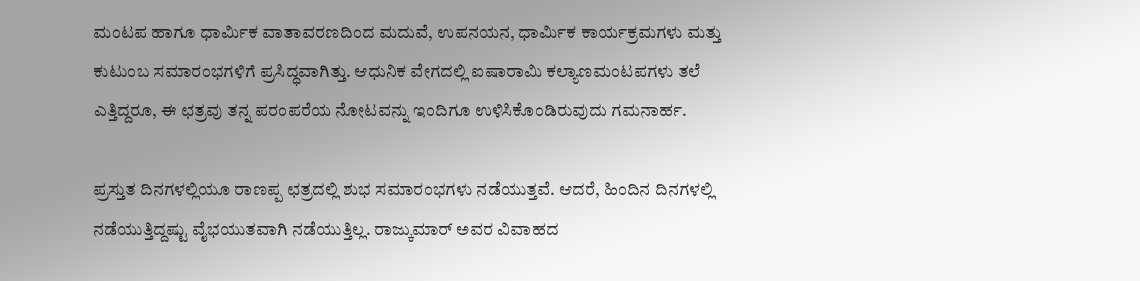ಮಂಟಪ ಹಾಗೂ ಧಾರ್ಮಿಕ ವಾತಾವರಣದಿಂದ ಮದುವೆ, ಉಪನಯನ, ಧಾರ್ಮಿಕ ಕಾರ್ಯಕ್ರಮಗಳು ಮತ್ತು ಕುಟುಂಬ ಸಮಾರಂಭಗಳಿಗೆ ಪ್ರಸಿದ್ಧವಾಗಿತ್ತು. ಆಧುನಿಕ ವೇಗದಲ್ಲಿ ಐಷಾರಾಮಿ ಕಲ್ಯಾಣಮಂಟಪಗಳು ತಲೆ ಎತ್ತಿದ್ದರೂ, ಈ ಛತ್ರವು ತನ್ನ ಪರಂಪರೆಯ ನೋಟವನ್ನು ಇಂದಿಗೂ ಉಳಿಸಿಕೊಂಡಿರುವುದು ಗಮನಾರ್ಹ.

ಪ್ರಸ್ತುತ ದಿನಗಳಲ್ಲಿಯೂ ರಾಣಪ್ಪ ಛತ್ರದಲ್ಲಿ ಶುಭ ಸಮಾರಂಭಗಳು ನಡೆಯುತ್ತವೆ. ಆದರೆ, ಹಿಂದಿನ ದಿನಗಳಲ್ಲಿ ನಡೆಯುತ್ತಿದ್ದಷ್ಟು ವೈಭಯುತವಾಗಿ ನಡೆಯುತ್ತಿಲ್ಲ. ರಾಜ್ಕುಮಾರ್ ಅವರ ವಿವಾಹದ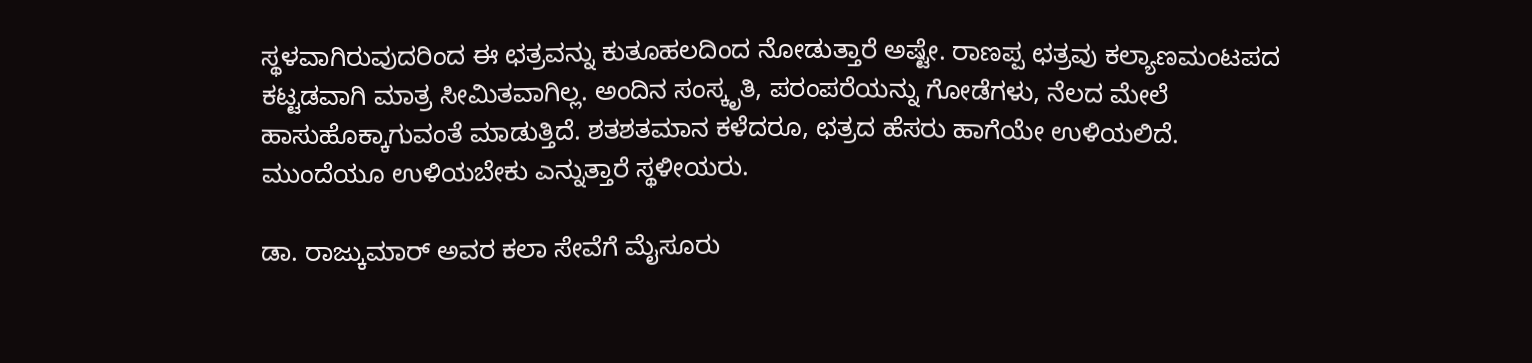ಸ್ಥಳವಾಗಿರುವುದರಿಂದ ಈ ಛತ್ರವನ್ನು ಕುತೂಹಲದಿಂದ ನೋಡುತ್ತಾರೆ ಅಷ್ಟೇ. ರಾಣಪ್ಪ ಛತ್ರವು ಕಲ್ಯಾಣಮಂಟಪದ ಕಟ್ಟಡವಾಗಿ ಮಾತ್ರ ಸೀಮಿತವಾಗಿಲ್ಲ. ಅಂದಿನ ಸಂಸ್ಕೃತಿ, ಪರಂಪರೆಯನ್ನು ಗೋಡೆಗಳು, ನೆಲದ ಮೇಲೆ ಹಾಸುಹೊಕ್ಕಾಗುವಂತೆ ಮಾಡುತ್ತಿದೆ. ಶತಶತಮಾನ ಕಳೆದರೂ, ಛತ್ರದ ಹೆಸರು ಹಾಗೆಯೇ ಉಳಿಯಲಿದೆ. ಮುಂದೆಯೂ ಉಳಿಯಬೇಕು ಎನ್ನುತ್ತಾರೆ ಸ್ಥಳೀಯರು.

ಡಾ. ರಾಜ್ಕುಮಾರ್ ಅವರ ಕಲಾ ಸೇವೆಗೆ ಮೈಸೂರು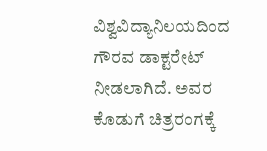ವಿಶ್ವವಿದ್ಯಾನಿಲಯದಿಂದ ಗೌರವ ಡಾಕ್ಟರೇಟ್ ನೀಡಲಾಗಿದೆ. ಅವರ ಕೊಡುಗೆ ಚಿತ್ರರಂಗಕ್ಕೆ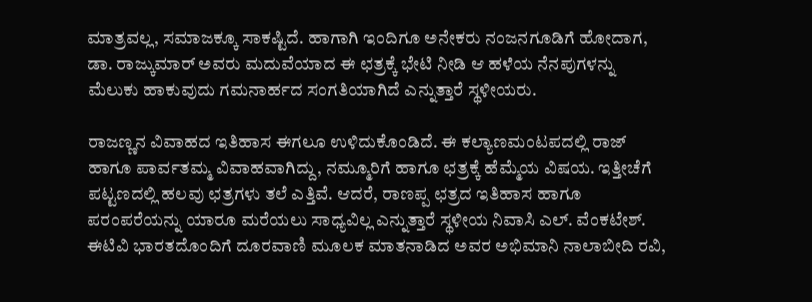ಮಾತ್ರವಲ್ಲ, ಸಮಾಜಕ್ಕೂ ಸಾಕಷ್ಟಿದೆ. ಹಾಗಾಗಿ ಇಂದಿಗೂ ಅನೇಕರು ನಂಜನಗೂಡಿಗೆ ಹೋದಾಗ, ಡಾ. ರಾಜ್ಕುಮಾರ್ ಅವರು ಮದುವೆಯಾದ ಈ ಛತ್ರಕ್ಕೆ ಭೇಟಿ ನೀಡಿ ಆ ಹಳೆಯ ನೆನಪುಗಳನ್ನು ಮೆಲುಕು ಹಾಕುವುದು ಗಮನಾರ್ಹದ ಸಂಗತಿಯಾಗಿದೆ ಎನ್ನುತ್ತಾರೆ ಸ್ಥಳೀಯರು.

ರಾಜಣ್ಣನ ವಿವಾಹದ ಇತಿಹಾಸ ಈಗಲೂ ಉಳಿದುಕೊಂಡಿದೆ. ಈ ಕಲ್ಯಾಣಮಂಟಪದಲ್ಲಿ ರಾಜ್ ಹಾಗೂ ಪಾರ್ವತಮ್ಮ ವಿವಾಹವಾಗಿದ್ದು, ನಮ್ಮೂರಿಗೆ ಹಾಗೂ ಛತ್ರಕ್ಕೆ ಹೆಮ್ಮೆಯ ವಿಷಯ. ಇತ್ತೀಚೆಗೆ ಪಟ್ಟಣದಲ್ಲಿ ಹಲವು ಛತ್ರಗಳು ತಲೆ ಎತ್ತಿವೆ. ಆದರೆ, ರಾಣಪ್ಪ ಛತ್ರದ ಇತಿಹಾಸ ಹಾಗೂ ಪರಂಪರೆಯನ್ನು ಯಾರೂ ಮರೆಯಲು ಸಾಧ್ಯವಿಲ್ಲ ಎನ್ನುತ್ತಾರೆ ಸ್ಥಳೀಯ ನಿವಾಸಿ ಎಲ್. ವೆಂಕಟೇಶ್.
ಈಟಿವಿ ಭಾರತದೊಂದಿಗೆ ದೂರವಾಣಿ ಮೂಲಕ ಮಾತನಾಡಿದ ಅವರ ಅಭಿಮಾನಿ ನಾಲಾಬೀದಿ ರವಿ,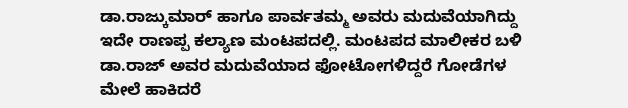ಡಾ.ರಾಜ್ಕುಮಾರ್ ಹಾಗೂ ಪಾರ್ವತಮ್ಮ ಅವರು ಮದುವೆಯಾಗಿದ್ದು ಇದೇ ರಾಣಪ್ಪ ಕಲ್ಯಾಣ ಮಂಟಪದಲ್ಲಿ. ಮಂಟಪದ ಮಾಲೀಕರ ಬಳಿ ಡಾ.ರಾಜ್ ಅವರ ಮದುವೆಯಾದ ಫೋಟೋಗಳಿದ್ದರೆ ಗೋಡೆಗಳ ಮೇಲೆ ಹಾಕಿದರೆ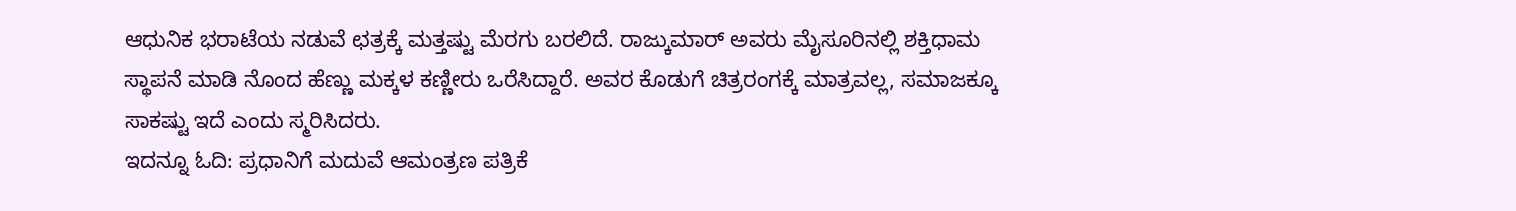ಆಧುನಿಕ ಭರಾಟೆಯ ನಡುವೆ ಛತ್ರಕ್ಕೆ ಮತ್ತಷ್ಟು ಮೆರಗು ಬರಲಿದೆ. ರಾಜ್ಕುಮಾರ್ ಅವರು ಮೈಸೂರಿನಲ್ಲಿ ಶಕ್ತಿಧಾಮ ಸ್ಥಾಪನೆ ಮಾಡಿ ನೊಂದ ಹೆಣ್ಣು ಮಕ್ಕಳ ಕಣ್ಣೀರು ಒರೆಸಿದ್ದಾರೆ. ಅವರ ಕೊಡುಗೆ ಚಿತ್ರರಂಗಕ್ಕೆ ಮಾತ್ರವಲ್ಲ, ಸಮಾಜಕ್ಕೂ ಸಾಕಷ್ಟು ಇದೆ ಎಂದು ಸ್ಮರಿಸಿದರು.
ಇದನ್ನೂ ಓದಿ: ಪ್ರಧಾನಿಗೆ ಮದುವೆ ಆಮಂತ್ರಣ ಪತ್ರಿಕೆ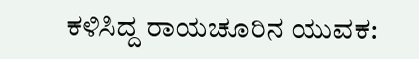ಕಳಿಸಿದ್ದ ರಾಯಚೂರಿನ ಯುವಕ: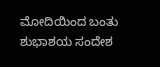ಮೋದಿಯಿಂದ ಬಂತು ಶುಭಾಶಯ ಸಂದೇಶ